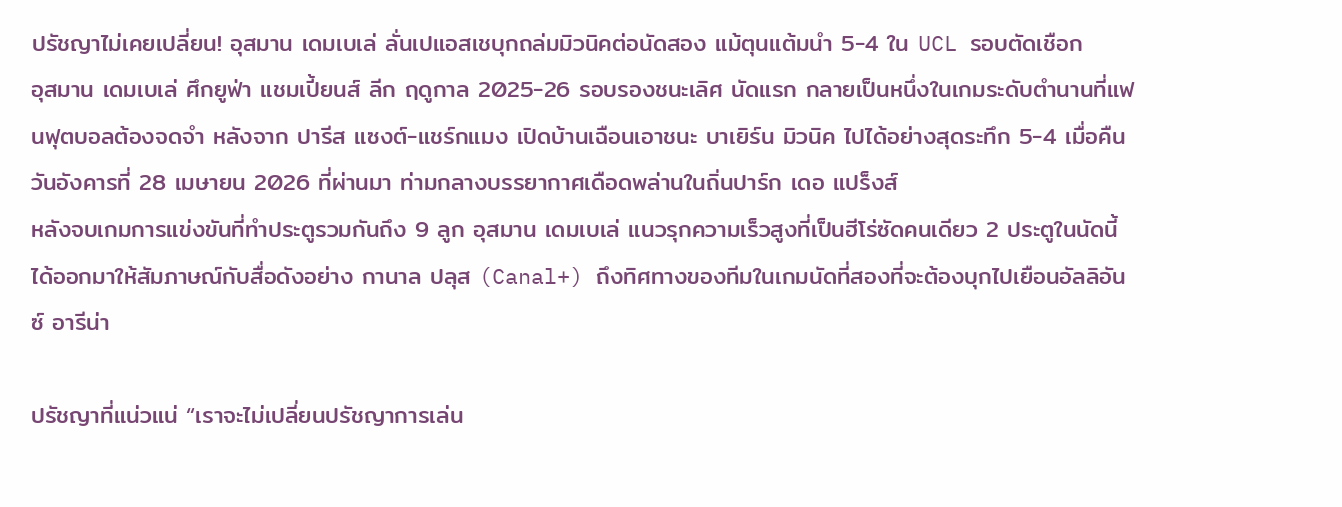ปรัชญาไม่เคยเปลี่ยน! อุสมาน เดมเบเล่ ลั่นเปแอสเชบุกถล่มมิวนิคต่อนัดสอง แม้ตุนแต้มนำ 5-4 ใน UCL รอบตัดเชือก
อุสมาน เดมเบเล่ ศึกยูฟ่า แชมเปี้ยนส์ ลีก ฤดูกาล 2025-26 รอบรองชนะเลิศ นัดแรก กลายเป็นหนึ่งในเกมระดับตำนานที่แฟนฟุตบอลต้องจดจำ หลังจาก ปารีส แซงต์-แชร์กแมง เปิดบ้านเฉือนเอาชนะ บาเยิร์น มิวนิค ไปได้อย่างสุดระทึก 5-4 เมื่อคืนวันอังคารที่ 28 เมษายน 2026 ที่ผ่านมา ท่ามกลางบรรยากาศเดือดพล่านในถิ่นปาร์ก เดอ แปร็งส์
หลังจบเกมการแข่งขันที่ทำประตูรวมกันถึง 9 ลูก อุสมาน เดมเบเล่ แนวรุกความเร็วสูงที่เป็นฮีโร่ซัดคนเดียว 2 ประตูในนัดนี้ ได้ออกมาให้สัมภาษณ์กับสื่อดังอย่าง กานาล ปลุส (Canal+) ถึงทิศทางของทีมในเกมนัดที่สองที่จะต้องบุกไปเยือนอัลลิอันซ์ อารีน่า

ปรัชญาที่แน่วแน่ “เราจะไม่เปลี่ยนปรัชญาการเล่น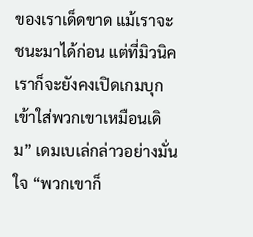ของเราเด็ดขาด แม้เราจะชนะมาได้ก่อน แต่ที่มิวนิค เราก็จะยังคงเปิดเกมบุกเข้าใส่พวกเขาเหมือนเดิม” เดมเบเล่กล่าวอย่างมั่นใจ “พวกเขาก็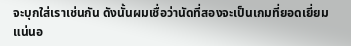จะบุกใส่เราเช่นกัน ดังนั้นผมเชื่อว่านัดที่สองจะเป็นเกมที่ยอดเยี่ยมแน่นอ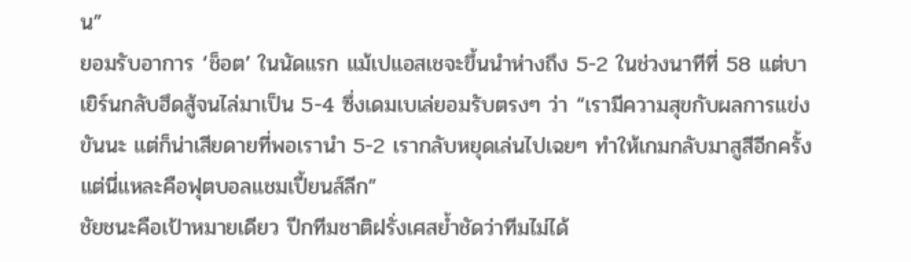น”
ยอมรับอาการ ‘ช็อต’ ในนัดแรก แม้เปแอสเชจะขึ้นนำห่างถึง 5-2 ในช่วงนาทีที่ 58 แต่บาเยิร์นกลับฮึดสู้จนไล่มาเป็น 5-4 ซึ่งเดมเบเล่ยอมรับตรงๆ ว่า “เรามีความสุขกับผลการแข่งขันนะ แต่ก็น่าเสียดายที่พอเรานำ 5-2 เรากลับหยุดเล่นไปเฉยๆ ทำให้เกมกลับมาสูสีอีกครั้ง แต่นี่แหละคือฟุตบอลแชมเปี้ยนส์ลีก”
ชัยชนะคือเป้าหมายเดียว ปีกทีมชาติฝรั่งเศสย้ำชัดว่าทีมไม่ได้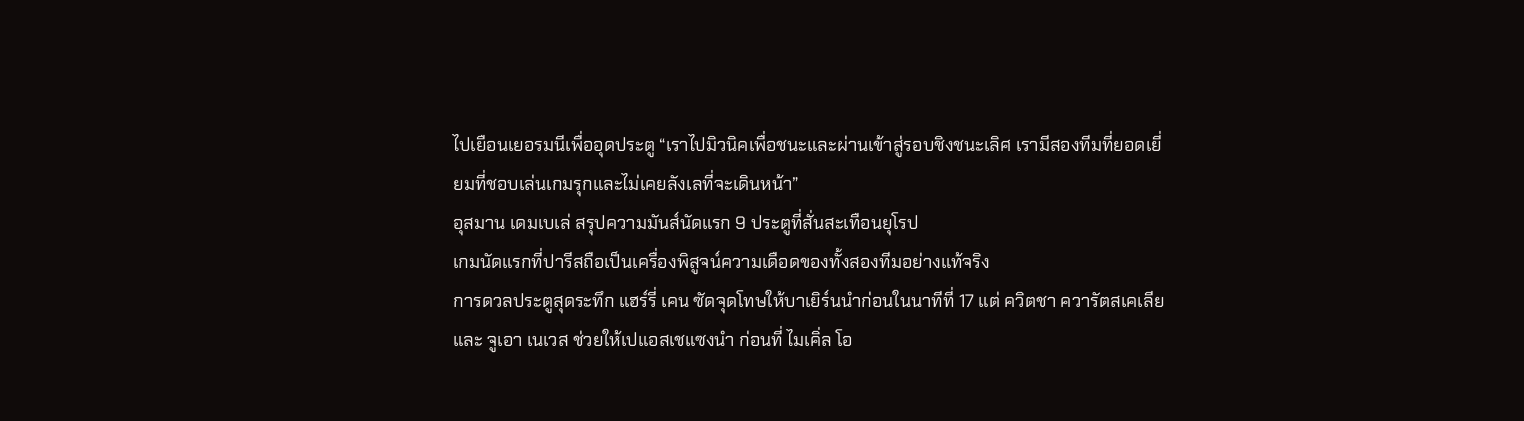ไปเยือนเยอรมนีเพื่ออุดประตู “เราไปมิวนิคเพื่อชนะและผ่านเข้าสู่รอบชิงชนะเลิศ เรามีสองทีมที่ยอดเยี่ยมที่ชอบเล่นเกมรุกและไม่เคยลังเลที่จะเดินหน้า”
อุสมาน เดมเบเล่ สรุปความมันส์นัดแรก 9 ประตูที่สั่นสะเทือนยุโรป
เกมนัดแรกที่ปารีสถือเป็นเครื่องพิสูจน์ความเดือดของทั้งสองทีมอย่างแท้จริง
การดวลประตูสุดระทึก แฮร์รี่ เคน ซัดจุดโทษให้บาเยิร์นนำก่อนในนาทีที่ 17 แต่ ควิตชา ควารัตสเคเลีย และ จูเอา เนเวส ช่วยให้เปแอสเชแซงนำ ก่อนที่ ไมเคิ่ล โอ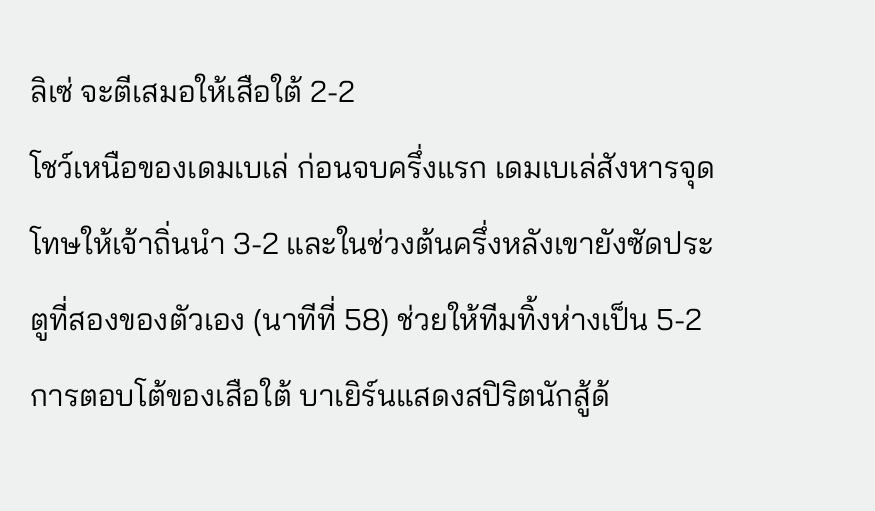ลิเซ่ จะตีเสมอให้เสือใต้ 2-2
โชว์เหนือของเดมเบเล่ ก่อนจบครึ่งแรก เดมเบเล่สังหารจุดโทษให้เจ้าถิ่นนำ 3-2 และในช่วงต้นครึ่งหลังเขายังซัดประตูที่สองของตัวเอง (นาทีที่ 58) ช่วยให้ทีมทิ้งห่างเป็น 5-2
การตอบโต้ของเสือใต้ บาเยิร์นแสดงสปิริตนักสู้ด้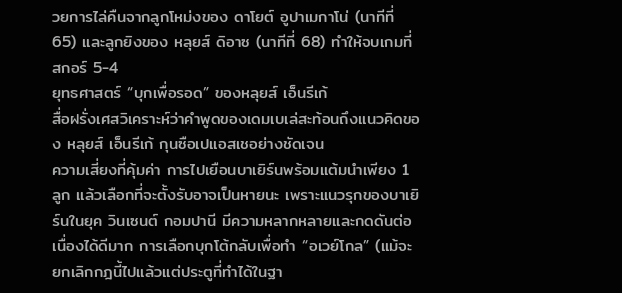วยการไล่คืนจากลูกโหม่งของ ดาโยต์ อูปาเมกาโน่ (นาทีที่ 65) และลูกยิงของ หลุยส์ ดิอาซ (นาทีที่ 68) ทำให้จบเกมที่สกอร์ 5-4
ยุทธศาสตร์ “บุกเพื่อรอด” ของหลุยส์ เอ็นรีเก้
สื่อฝรั่งเศสวิเคราะห์ว่าคำพูดของเดมเบเล่สะท้อนถึงแนวคิดของ หลุยส์ เอ็นรีเก้ กุนซือเปแอสเชอย่างชัดเจน
ความเสี่ยงที่คุ้มค่า การไปเยือนบาเยิร์นพร้อมแต้มนำเพียง 1 ลูก แล้วเลือกที่จะตั้งรับอาจเป็นหายนะ เพราะแนวรุกของบาเยิร์นในยุค วินเซนต์ กอมปานี มีความหลากหลายและกดดันต่อเนื่องได้ดีมาก การเลือกบุกโต้กลับเพื่อทำ “อเวย์โกล” (แม้จะยกเลิกกฎนี้ไปแล้วแต่ประตูที่ทำได้ในฐา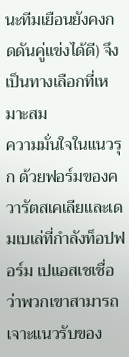นะทีมเยือนยังคงกดดันคู่แข่งได้ดี) จึงเป็นทางเลือกที่เหมาะสม
ความมั่นใจในแนวรุก ด้วยฟอร์มของควารัตสเคเลียและเดมเบเล่ที่กำลังท็อปฟอร์ม เปแอสเชเชื่อว่าพวกเขาสามารถเจาะแนวรับของ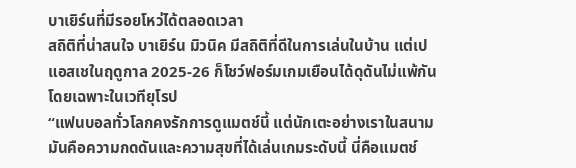บาเยิร์นที่มีรอยโหว่ได้ตลอดเวลา
สถิติที่น่าสนใจ บาเยิร์น มิวนิค มีสถิติที่ดีในการเล่นในบ้าน แต่เปแอสเชในฤดูกาล 2025-26 ก็โชว์ฟอร์มเกมเยือนได้ดุดันไม่แพ้กัน โดยเฉพาะในเวทียุโรป
“แฟนบอลทั่วโลกคงรักการดูแมตช์นี้ แต่นักเตะอย่างเราในสนามมันคือความกดดันและความสุขที่ได้เล่นเกมระดับนี้ นี่คือแมตช์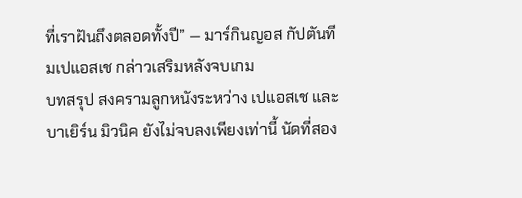ที่เราฝันถึงตลอดทั้งปี” — มาร์กินญอส กัปตันทีมเปแอสเช กล่าวเสริมหลังจบเกม
บทสรุป สงครามลูกหนังระหว่าง เปแอสเช และ บาเยิร์น มิวนิค ยังไม่จบลงเพียงเท่านี้ นัดที่สอง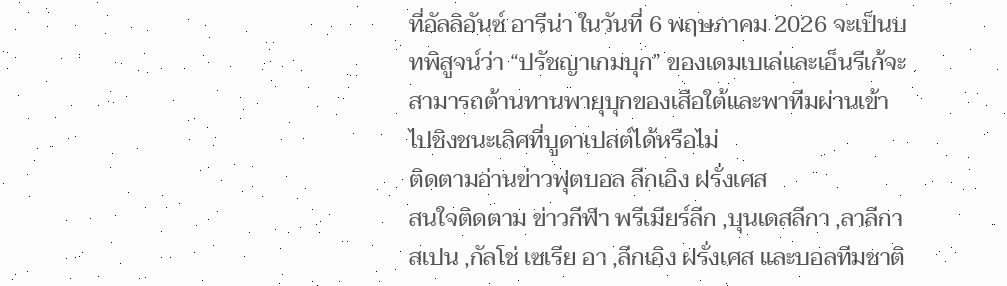ที่อัลลิอันซ์ อารีน่า ในวันที่ 6 พฤษภาคม 2026 จะเป็นบทพิสูจน์ว่า “ปรัชญาเกมบุก” ของเดมเบเล่และเอ็นรีเก้จะสามารถต้านทานพายุบุกของเสือใต้และพาทีมผ่านเข้าไปชิงชนะเลิศที่บูดาเปสต์ได้หรือไม่
ติดตามอ่านข่าวฟุตบอล ลีกเอิง ฝรั่งเศส
สนใจติดตาม ข่าวกีฬา พรีเมียร์ลีก ,บุนเดสลีกา ,ลาลีกา สเปน ,กัลโช่ เซเรีย อา ,ลีกเอิง ฝรั่งเศส และบอลทีมชาติ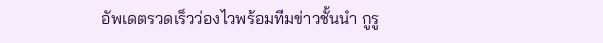อัพเดตรวดเร็วว่องไวพร้อมทีมข่าวชั้นนำ กูรู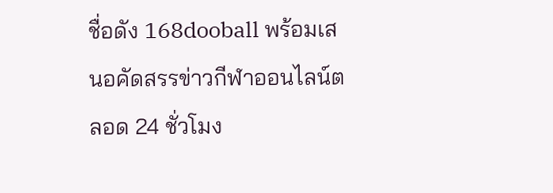ชื่อดัง 168dooball พร้อมเสนอคัดสรรข่าวกีฬาออนไลน์ตลอด 24 ชั่วโมง